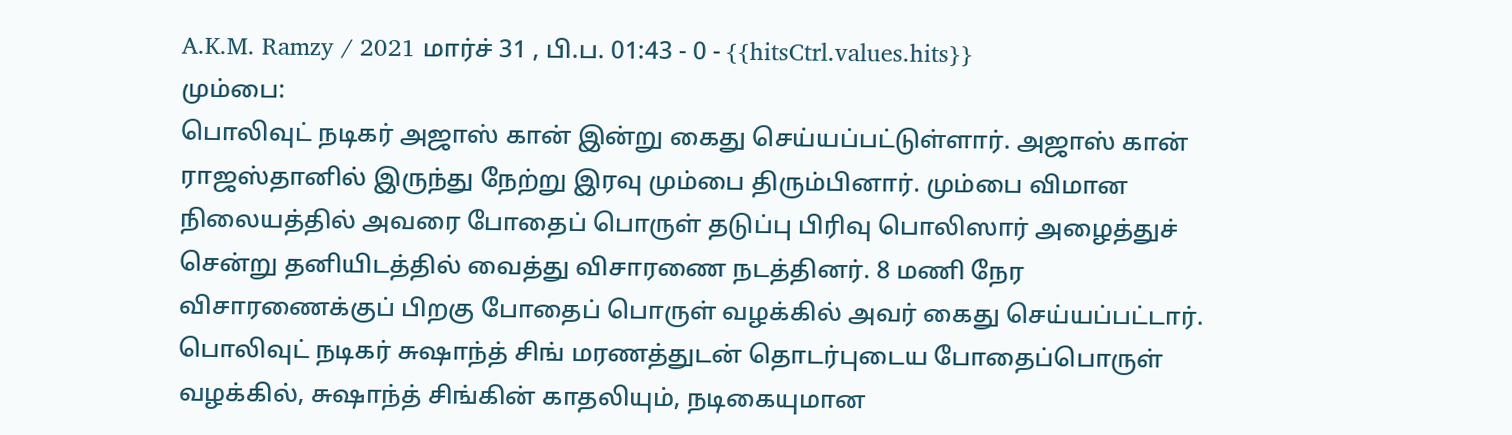A.K.M. Ramzy / 2021 மார்ச் 31 , பி.ப. 01:43 - 0 - {{hitsCtrl.values.hits}}
மும்பை:
பொலிவுட் நடிகர் அஜாஸ் கான் இன்று கைது செய்யப்பட்டுள்ளார். அஜாஸ் கான் ராஜஸ்தானில் இருந்து நேற்று இரவு மும்பை திரும்பினார். மும்பை விமான நிலையத்தில் அவரை போதைப் பொருள் தடுப்பு பிரிவு பொலிஸார் அழைத்துச் சென்று தனியிடத்தில் வைத்து விசாரணை நடத்தினர். 8 மணி நேர விசாரணைக்குப் பிறகு போதைப் பொருள் வழக்கில் அவர் கைது செய்யப்பட்டார்.
பொலிவுட் நடிகர் சுஷாந்த் சிங் மரணத்துடன் தொடர்புடைய போதைப்பொருள் வழக்கில், சுஷாந்த் சிங்கின் காதலியும், நடிகையுமான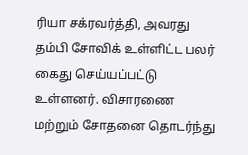ரியா சக்ரவர்த்தி, அவரது தம்பி சோவிக் உள்ளிட்ட பலர் கைது செய்யப்பட்டு உள்ளனர். விசாரணை மற்றும் சோதனை தொடர்ந்து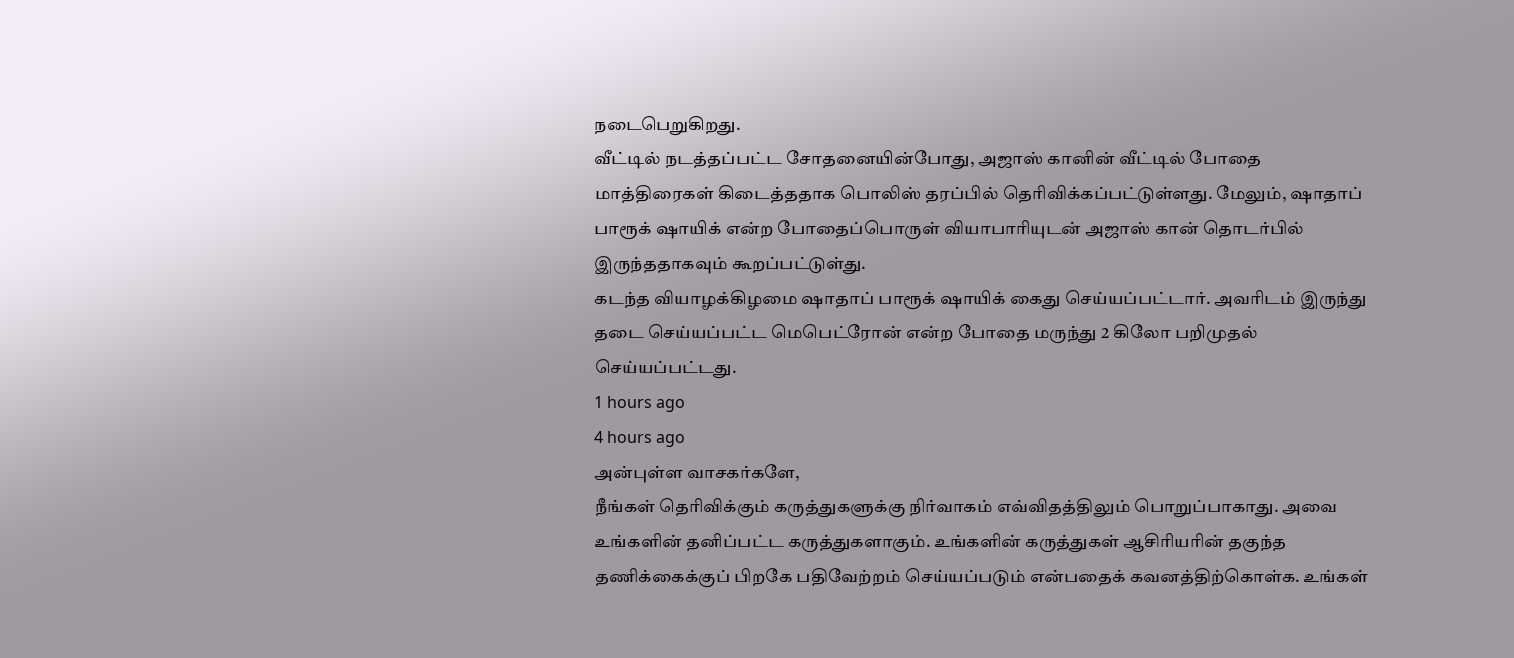நடைபெறுகிறது.
வீட்டில் நடத்தப்பட்ட சோதனையின்போது, அஜாஸ் கானின் வீட்டில் போதை மாத்திரைகள் கிடைத்ததாக பொலிஸ் தரப்பில் தெரிவிக்கப்பட்டுள்ளது. மேலும், ஷாதாப் பாரூக் ஷாயிக் என்ற போதைப்பொருள் வியாபாரியுடன் அஜாஸ் கான் தொடர்பில் இருந்ததாகவும் கூறப்பட்டுள்து.
கடந்த வியாழக்கிழமை ஷாதாப் பாரூக் ஷாயிக் கைது செய்யப்பட்டார். அவரிடம் இருந்து தடை செய்யப்பட்ட மெபெட்ரோன் என்ற போதை மருந்து 2 கிலோ பறிமுதல் செய்யப்பட்டது.
1 hours ago
4 hours ago
அன்புள்ள வாசகர்களே,
நீங்கள் தெரிவிக்கும் கருத்துகளுக்கு நிர்வாகம் எவ்விதத்திலும் பொறுப்பாகாது. அவை உங்களின் தனிப்பட்ட கருத்துகளாகும். உங்களின் கருத்துகள் ஆசிரியரின் தகுந்த தணிக்கைக்குப் பிறகே பதிவேற்றம் செய்யப்படும் என்பதைக் கவனத்திற்கொள்க. உங்கள்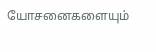யோசனைகளையும்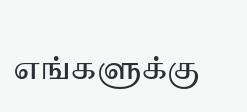எங்களுக்கு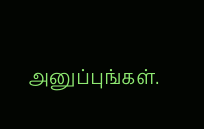அனுப்புங்கள்.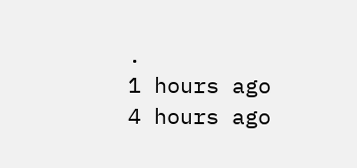.
1 hours ago
4 hours ago